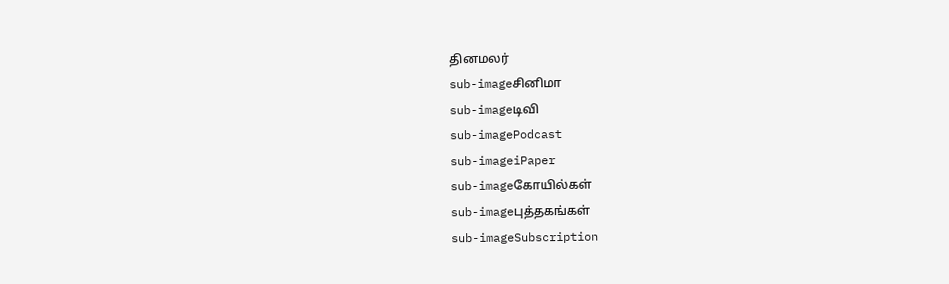தினமலர்
sub-imageசினிமா
sub-imageடிவி
sub-imagePodcast
sub-imageiPaper
sub-imageகோயில்கள்
sub-imageபுத்தகங்கள்
sub-imageSubscription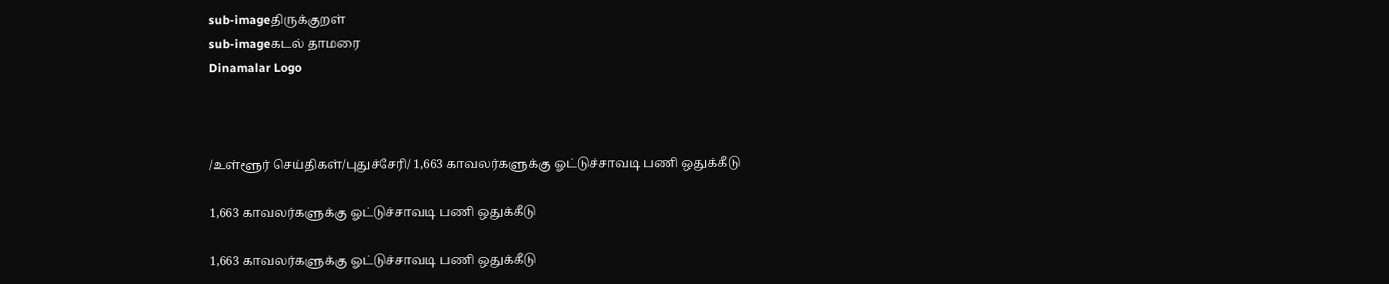sub-imageதிருக்குறள்
sub-imageகடல் தாமரை
Dinamalar Logo



/உள்ளூர் செய்திகள்/புதுச்சேரி/ 1,663 காவலர்களுக்கு ஓட்டுச்சாவடி பணி ஒதுக்கீடு

1,663 காவலர்களுக்கு ஓட்டுச்சாவடி பணி ஒதுக்கீடு

1,663 காவலர்களுக்கு ஓட்டுச்சாவடி பணி ஒதுக்கீடு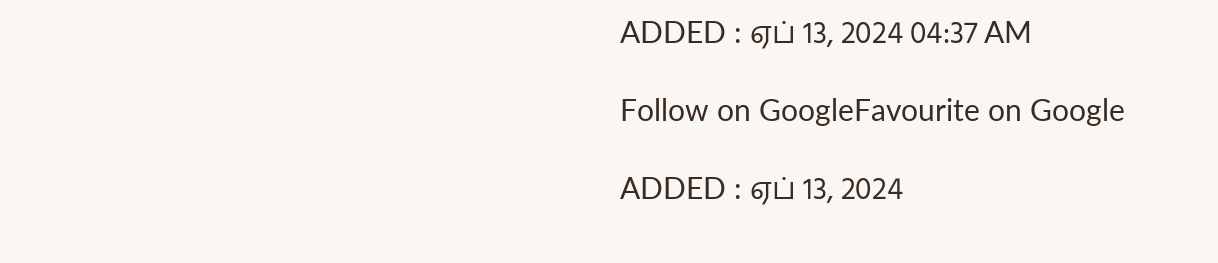ADDED : ஏப் 13, 2024 04:37 AM

Follow on GoogleFavourite on Google

ADDED : ஏப் 13, 2024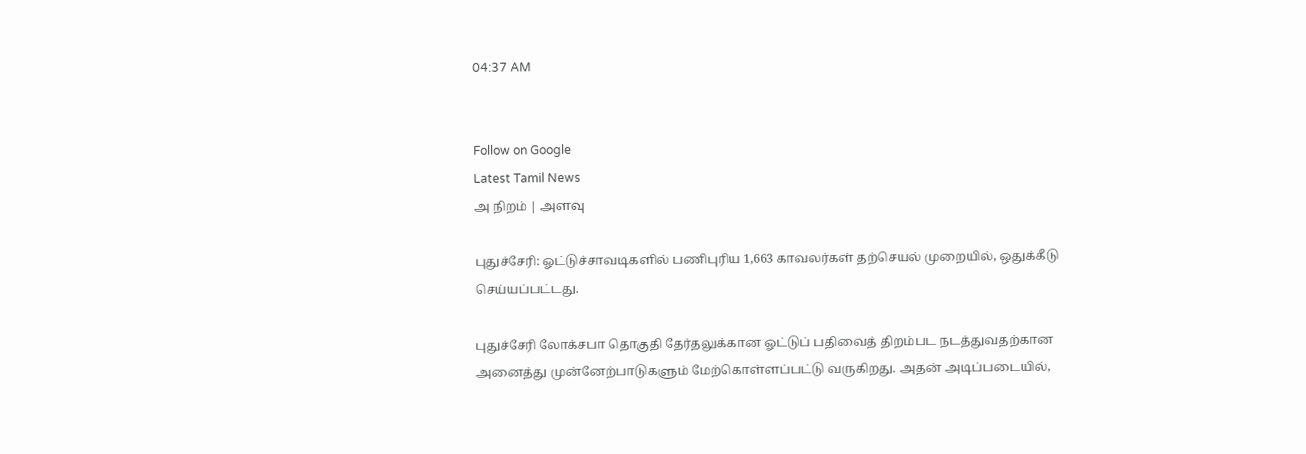04:37 AM


Follow on Google
Latest Tamil News
அ நிறம் | அளவு

புதுச்சேரி: ஓட்டுச்சாவடிகளில் பணிபுரிய 1,663 காவலர்கள் தற்செயல் முறையில், ஒதுக்கீடு செய்யப்பட்டது.

புதுச்சேரி லோக்சபா தொகுதி தேர்தலுக்கான ஓட்டுப் பதிவைத் திறம்பட நடத்துவதற்கான அனைத்து முன்னேற்பாடுகளும் மேற்கொள்ளப்பட்டு வருகிறது. அதன் அடிப்படையில்,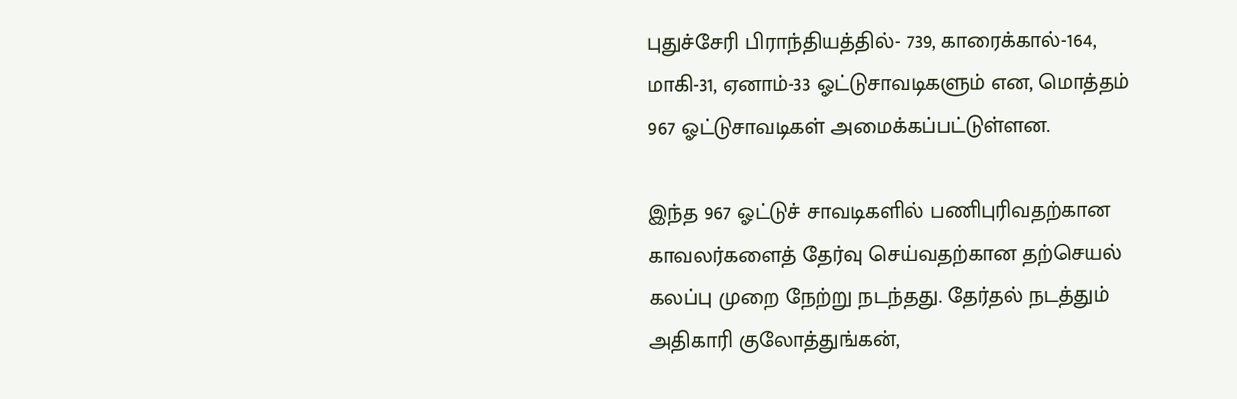புதுச்சேரி பிராந்தியத்தில்- 739, காரைக்கால்-164, மாகி-31, ஏனாம்-33 ஓட்டுசாவடிகளும் என, மொத்தம் 967 ஓட்டுசாவடிகள் அமைக்கப்பட்டுள்ளன.

இந்த 967 ஓட்டுச் சாவடிகளில் பணிபுரிவதற்கான காவலர்களைத் தேர்வு செய்வதற்கான தற்செயல் கலப்பு முறை நேற்று நடந்தது. தேர்தல் நடத்தும் அதிகாரி குலோத்துங்கன்,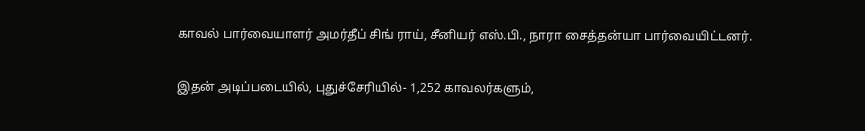காவல் பார்வையாளர் அமர்தீப் சிங் ராய், சீனியர் எஸ்.பி., நாரா சைத்தன்யா பார்வையிட்டனர்.

இதன் அடிப்படையில், புதுச்சேரியில்- 1,252 காவலர்களும்,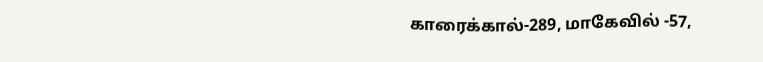காரைக்கால்-289, மாகேவில் -57,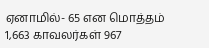ஏனாமில்- 65 என மொத்தம் 1,663 காவலர்கள் 967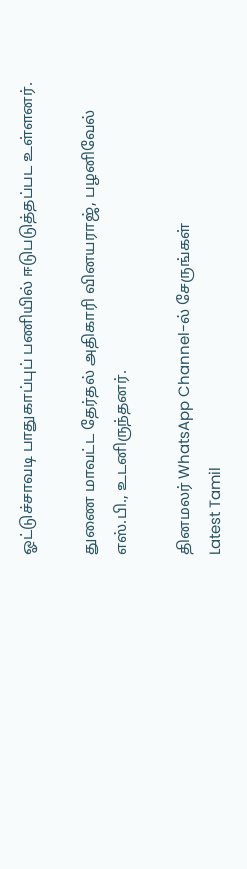ஓட்டுச்சாவடி பாதுகாப்புப் பணியில் ஈடுபடுத்தப்பட உள்ளனர்.

துணை மாவட்ட தேர்தல் அதிகாரி வினயராஜ், பழனிவேல் எஸ்.பி., உடனிருந்தனர்.

தினமலர் WhatsApp Channel-ல் சேருங்கள்
Latest Tamil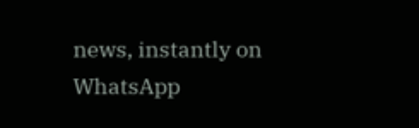news, instantly on WhatsApp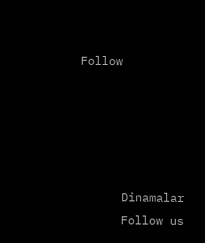Follow





      Dinamalar
      Follow us